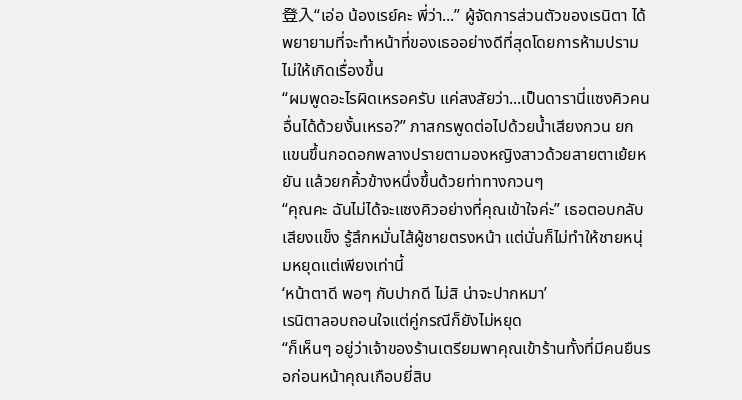登入“เอ่อ น้องเรย์คะ พี่ว่า...” ผู้จัดการส่วนตัวของเรนิตา ได้พยายามที่จะทำหน้าที่ของเธออย่างดีที่สุดโดยการห้ามปรามไม่ให้เกิดเรื่องขึ้น
“ผมพูดอะไรผิดเหรอครับ แค่สงสัยว่า...เป็นดารานี่แซงคิวคนอื่นได้ด้วยงั้นเหรอ?” ภาสกรพูดต่อไปด้วยน้ำเสียงกวน ยกแขนขึ้นกอดอกพลางปรายตามองหญิงสาวด้วยสายตาเย้ยหยัน แล้วยกคิ้วข้างหนึ่งขึ้นด้วยท่าทางกวนๆ
“คุณคะ ฉันไม่ได้จะแซงคิวอย่างที่คุณเข้าใจค่ะ” เธอตอบกลับเสียงแข็ง รู้สึกหมั่นไส้ผู้ชายตรงหน้า แต่นั่นก็ไม่ทำให้ชายหนุ่มหยุดแต่เพียงเท่านี้
‘หน้าตาดี พอๆ กับปากดี ไม่สิ น่าจะปากหมา’
เรนิตาลอบถอนใจแต่คู่กรณีก็ยังไม่หยุด
“ก็เห็นๆ อยู่ว่าเจ้าของร้านเตรียมพาคุณเข้าร้านทั้งที่มีคนยืนรอก่อนหน้าคุณเกือบยี่สิบ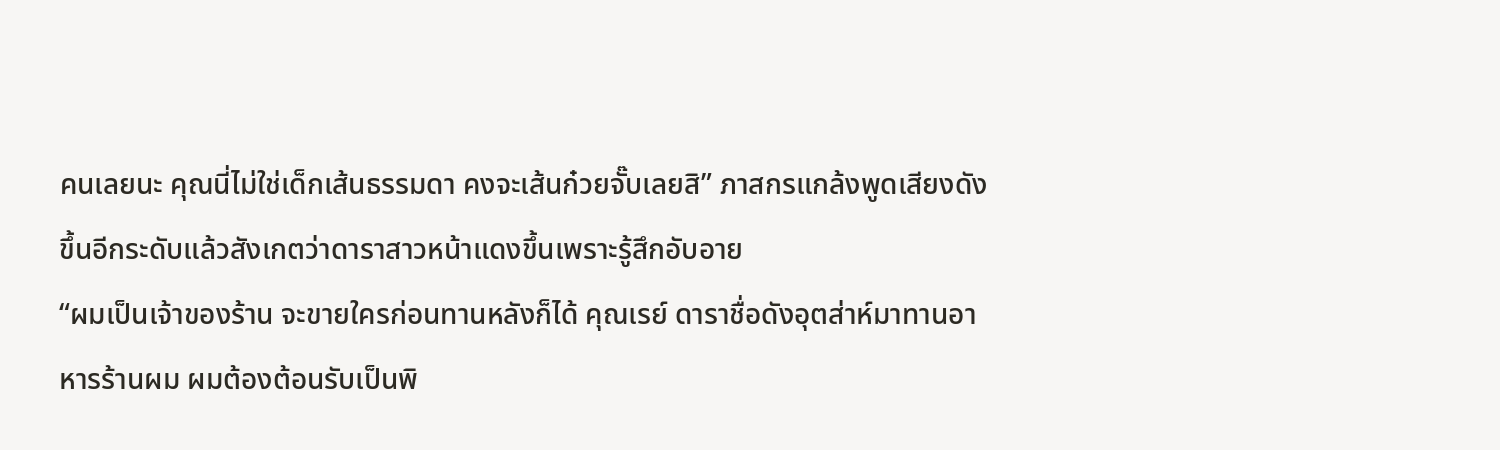คนเลยนะ คุณนี่ไม่ใช่เด็กเส้นธรรมดา คงจะเส้นก๋วยจั๊บเลยสิ” ภาสกรแกล้งพูดเสียงดังขึ้นอีกระดับแล้วสังเกตว่าดาราสาวหน้าแดงขึ้นเพราะรู้สึกอับอาย
“ผมเป็นเจ้าของร้าน จะขายใครก่อนทานหลังก็ได้ คุณเรย์ ดาราชื่อดังอุตส่าห์มาทานอาหารร้านผม ผมต้องต้อนรับเป็นพิ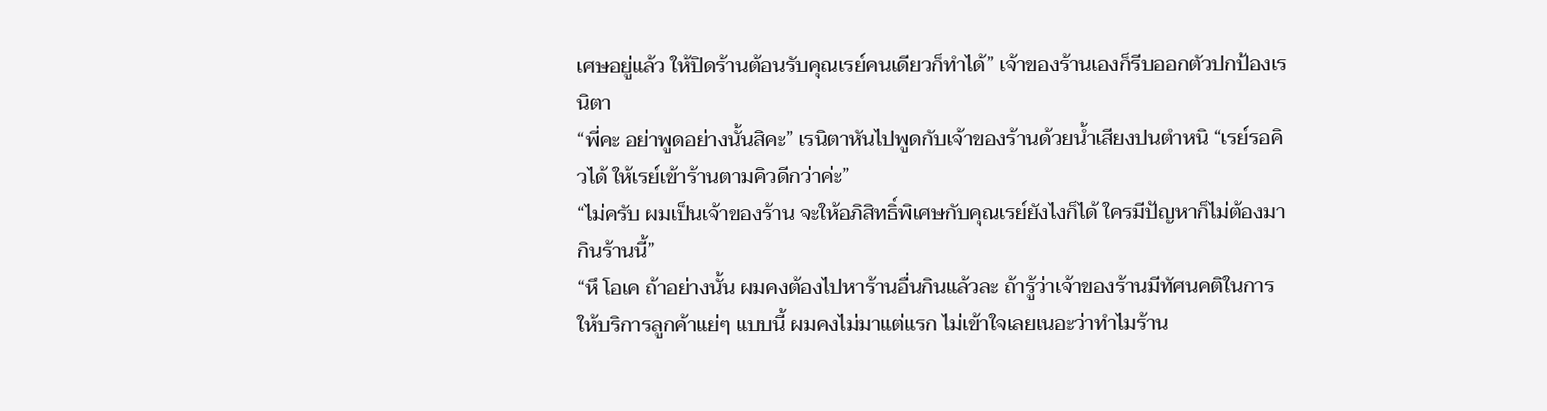เศษอยู่แล้ว ให้ปิดร้านต้อนรับคุณเรย์คนเดียวก็ทำได้” เจ้าของร้านเองก็รีบออกตัวปกป้องเรนิตา
“พี่คะ อย่าพูดอย่างนั้นสิคะ” เรนิตาหันไปพูดกับเจ้าของร้านด้วยน้ำเสียงปนตำหนิ “เรย์รอคิวได้ ให้เรย์เข้าร้านตามคิวดีกว่าค่ะ”
“ไม่ครับ ผมเป็นเจ้าของร้าน จะให้อภิสิทธิ์พิเศษกับคุณเรย์ยังไงก็ได้ ใครมีปัญหาก็ไม่ต้องมากินร้านนี้”
“หึ โอเค ถ้าอย่างนั้น ผมคงต้องไปหาร้านอื่นกินแล้วละ ถ้ารู้ว่าเจ้าของร้านมีทัศนคติในการให้บริการลูกค้าแย่ๆ แบบนี้ ผมคงไม่มาแต่แรก ไม่เข้าใจเลยเนอะว่าทำไมร้าน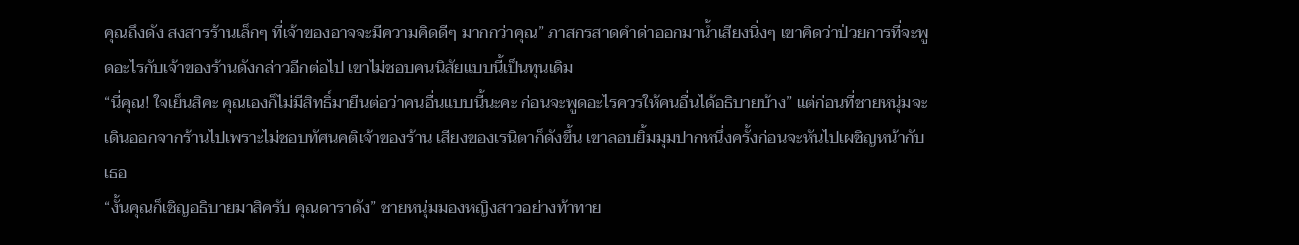คุณถึงดัง สงสารร้านเล็กๆ ที่เจ้าของอาจจะมีความคิดดีๆ มากกว่าคุณ” ภาสกรสาดคำด่าออกมาน้ำเสียงนิ่งๆ เขาคิดว่าป่วยการที่จะพูดอะไรกับเจ้าของร้านดังกล่าวอีกต่อไป เขาไม่ชอบคนนิสัยแบบนี้เป็นทุนเดิม
“นี่คุณ! ใจเย็นสิคะ คุณเองก็ไม่มีสิทธิ์มายืนต่อว่าคนอื่นแบบนี้นะคะ ก่อนจะพูดอะไรควรให้คนอื่นได้อธิบายบ้าง” แต่ก่อนที่ชายหนุ่มจะเดินออกจากร้านไปเพราะไม่ชอบทัศนคติเจ้าของร้าน เสียงของเรนิตาก็ดังขึ้น เขาลอบยิ้มมุมปากหนึ่งครั้งก่อนจะหันไปเผชิญหน้ากับเธอ
“งั้นคุณก็เชิญอธิบายมาสิครับ คุณดาราดัง” ชายหนุ่มมองหญิงสาวอย่างท้าทาย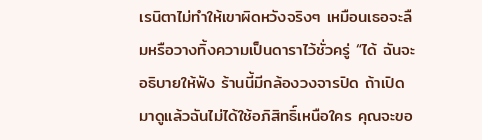เรนิตาไม่ทำให้เขาผิดหวังจริงๆ เหมือนเธอจะลืมหรือวางทิ้งความเป็นดาราไว้ชั่วครู่ “ได้ ฉันจะอธิบายให้ฟัง ร้านนี้มีกล้องวงจารปิด ถ้าเปิดมาดูแล้วฉันไม่ได้ใช้อภิสิทธิ์เหนือใคร คุณจะขอ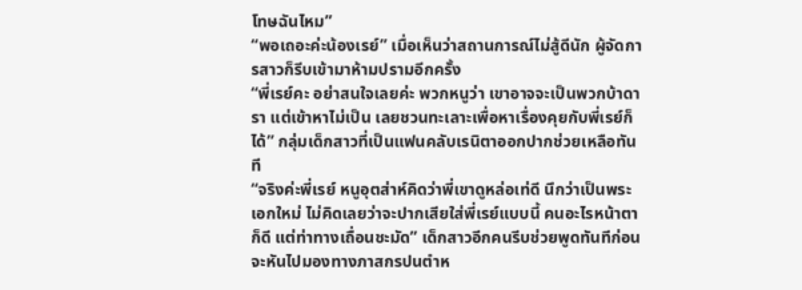โทษฉันไหม”
“พอเถอะค่ะน้องเรย์” เมื่อเห็นว่าสถานการณ์ไม่สู้ดีนัก ผู้จัดการสาวก็รีบเข้ามาห้ามปรามอีกครั้ง
“พี่เรย์คะ อย่าสนใจเลยค่ะ พวกหนูว่า เขาอาจจะเป็นพวกบ้าดารา แต่เข้าหาไม่เป็น เลยชวนทะเลาะเพื่อหาเรื่องคุยกับพี่เรย์ก็ได้” กลุ่มเด็กสาวที่เป็นแฟนคลับเรนิตาออกปากช่วยเหลือทันที
“จริงค่ะพี่เรย์ หนูอุตส่าห์คิดว่าพี่เขาดูหล่อเท่ดี นึกว่าเป็นพระเอกใหม่ ไม่คิดเลยว่าจะปากเสียใส่พี่เรย์แบบนี้ คนอะไรหน้าตาก็ดี แต่ท่าทางเถื่อนชะมัด” เด็กสาวอีกคนรีบช่วยพูดทันทีก่อนจะหันไปมองทางภาสกรปนตำห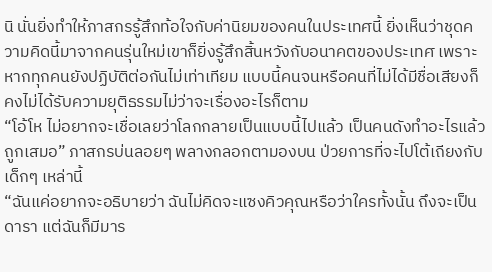นิ นั่นยิ่งทำให้ภาสกรรู้สึกท้อใจกับค่านิยมของคนในประเทศนี้ ยิ่งเห็นว่าชุดความคิดนี้มาจากคนรุ่นใหม่เขาก็ยิ่งรู้สึกสิ้นหวังกับอนาคตของประเทศ เพราะหากทุกคนยังปฏิบัติต่อกันไม่เท่าเทียม แบบนี้คนจนหรือคนที่ไม่ได้มีชื่อเสียงก็คงไม่ได้รับความยุติธรรมไม่ว่าจะเรื่องอะไรก็ตาม
“โอ้โห ไม่อยากจะเชื่อเลยว่าโลกกลายเป็นแบบนี้ไปแล้ว เป็นคนดังทำอะไรแล้วถูกเสมอ” ภาสกรบ่นลอยๆ พลางกลอกตามองบน ป่วยการที่จะไปโต้เถียงกับเด็กๆ เหล่านี้
“ฉันแค่อยากจะอธิบายว่า ฉันไม่คิดจะแซงคิวคุณหรือว่าใครทั้งนั้น ถึงจะเป็นดารา แต่ฉันก็มีมาร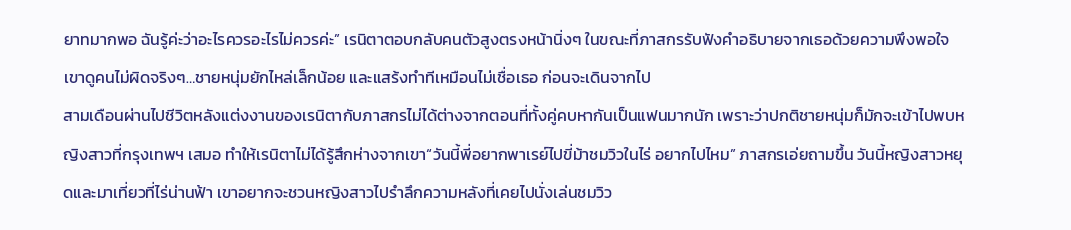ยาทมากพอ ฉันรู้ค่ะว่าอะไรควรอะไรไม่ควรค่ะ” เรนิตาตอบกลับคนตัวสูงตรงหน้านิ่งๆ ในขณะที่ภาสกรรับฟังคำอธิบายจากเธอด้วยความพึงพอใจ เขาดูคนไม่ผิดจริงๆ…ชายหนุ่มยักไหล่เล็กน้อย และแสร้งทำทีเหมือนไม่เชื่อเธอ ก่อนจะเดินจากไป
สามเดือนผ่านไปชีวิตหลังแต่งงานของเรนิตากับภาสกรไม่ได้ต่างจากตอนที่ทั้งคู่คบหากันเป็นแฟนมากนัก เพราะว่าปกติชายหนุ่มก็มักจะเข้าไปพบหญิงสาวที่กรุงเทพฯ เสมอ ทำให้เรนิตาไม่ได้รู้สึกห่างจากเขา“วันนี้พี่อยากพาเรย์ไปขี่ม้าชมวิวในไร่ อยากไปไหม” ภาสกรเอ่ยถามขึ้น วันนี้หญิงสาวหยุดและมาเที่ยวที่ไร่น่านฟ้า เขาอยากจะชวนหญิงสาวไปรำลึกความหลังที่เคยไปนั่งเล่นชมวิว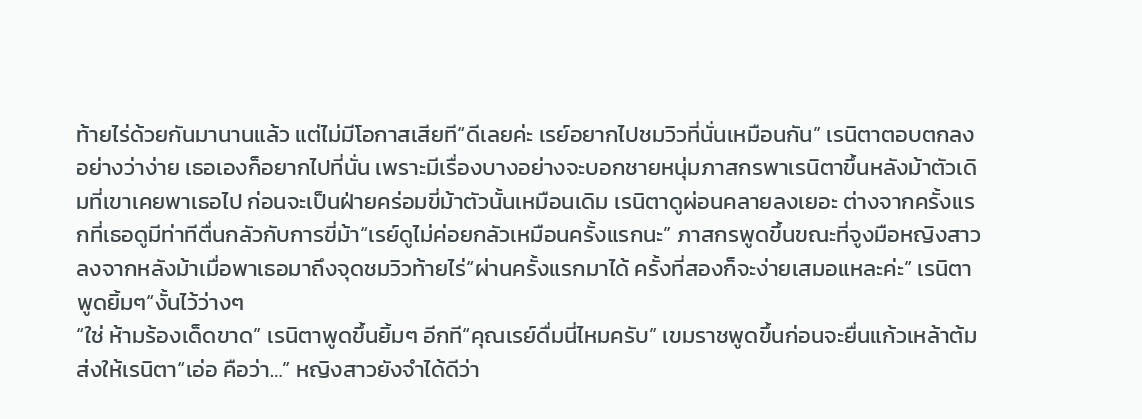ท้ายไร่ด้วยกันมานานแล้ว แต่ไม่มีโอกาสเสียที“ดีเลยค่ะ เรย์อยากไปชมวิวที่นั่นเหมือนกัน” เรนิตาตอบตกลงอย่างว่าง่าย เธอเองก็อยากไปที่นั่น เพราะมีเรื่องบางอย่างจะบอกชายหนุ่มภาสกรพาเรนิตาขึ้นหลังม้าตัวเดิมที่เขาเคยพาเธอไป ก่อนจะเป็นฝ่ายคร่อมขี่ม้าตัวนั้นเหมือนเดิม เรนิตาดูผ่อนคลายลงเยอะ ต่างจากครั้งแรกที่เธอดูมีท่าทีตื่นกลัวกับการขี่ม้า“เรย์ดูไม่ค่อยกลัวเหมือนครั้งแรกนะ” ภาสกรพูดขึ้นขณะที่จูงมือหญิงสาวลงจากหลังม้าเมื่อพาเธอมาถึงจุดชมวิวท้ายไร่“ผ่านครั้งแรกมาได้ ครั้งที่สองก็จะง่ายเสมอแหละค่ะ” เรนิตาพูดยิ้มๆ“งั้นไว้ว่างๆ
“ใช่ ห้ามร้องเด็ดขาด” เรนิตาพูดขึ้นยิ้มๆ อีกที“คุณเรย์ดื่มนี่ไหมครับ” เขมราชพูดขึ้นก่อนจะยื่นแก้วเหล้าต้มส่งให้เรนิตา“เอ่อ คือว่า…” หญิงสาวยังจำได้ดีว่า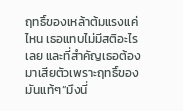ฤทธิ์ของเหล้าต้มแรงแค่ไหน เธอแทบไม่มีสติอะไรเลย และที่สำคัญเธอต้องมาเสียตัวเพราะฤทธิ์ของมันแท้ๆ“มึงนี่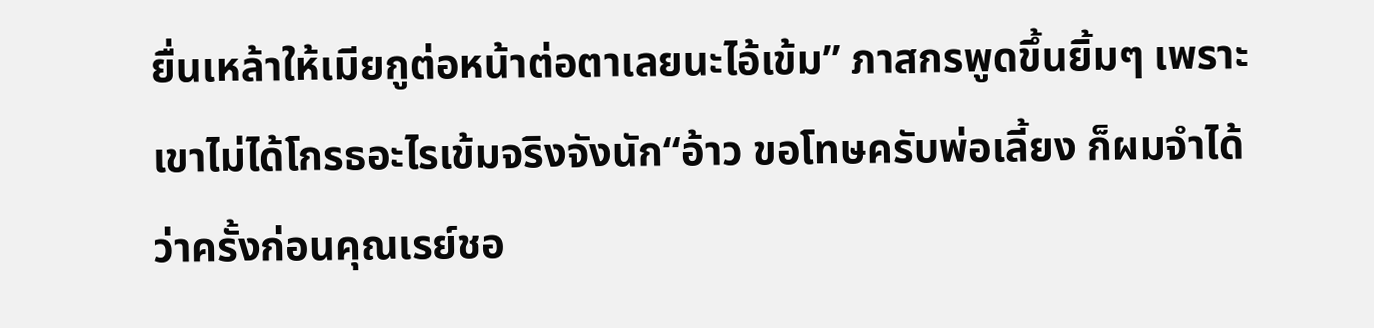ยื่นเหล้าให้เมียกูต่อหน้าต่อตาเลยนะไอ้เข้ม” ภาสกรพูดขึ้นยิ้มๆ เพราะเขาไม่ได้โกรธอะไรเข้มจริงจังนัก“อ้าว ขอโทษครับพ่อเลี้ยง ก็ผมจำได้ว่าครั้งก่อนคุณเรย์ชอ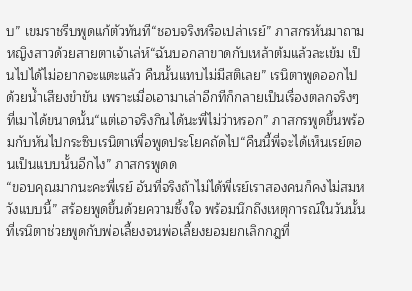บ” เขมราชรีบพูดแก้ตัวทันที“ชอบจริงหรือเปล่าเรย์” ภาสกรหันมาถามหญิงสาวด้วยสายตาเจ้าเล่ห์“ฉันบอกลาขาดกับเหล้าต้มแล้วละเข้ม เป็นไปได้ไม่อยากจะแตะแล้ว คืนนั้นแทบไม่มีสติเลย” เรนิตาพูดออกไปด้วยน้ำเสียงขำขัน เพราะเมื่อเอามาเล่าอีกทีก็กลายเป็นเรื่องตลกจริงๆ ที่เมาได้ขนาดนั้น“แต่เอาจริงกินได้นะพี่ไม่ว่าหรอก” ภาสกรพูดขึ้นพร้อมกับหันไปกระซิบเรนิตาเพื่อพูดประโยคถัดไป“คืนนี้พี่จะได้เห็นเรย์ตอนเป็นแบบนั้นอีกไง” ภาสกรพูดด
“ขอบคุณมากนะคะพี่เรย์ อันที่จริงถ้าไม่ได้พี่เรย์เราสองคนก็คงไม่สมหวังแบบนี้” สร้อยพูดขึ้นด้วยความซึ้งใจ พร้อมนึกถึงเหตุการณ์ในวันนั้นที่เรนิตาช่วยพูดกับพ่อเลี้ยงจนพ่อเลี้ยงยอมยกเลิกกฎที่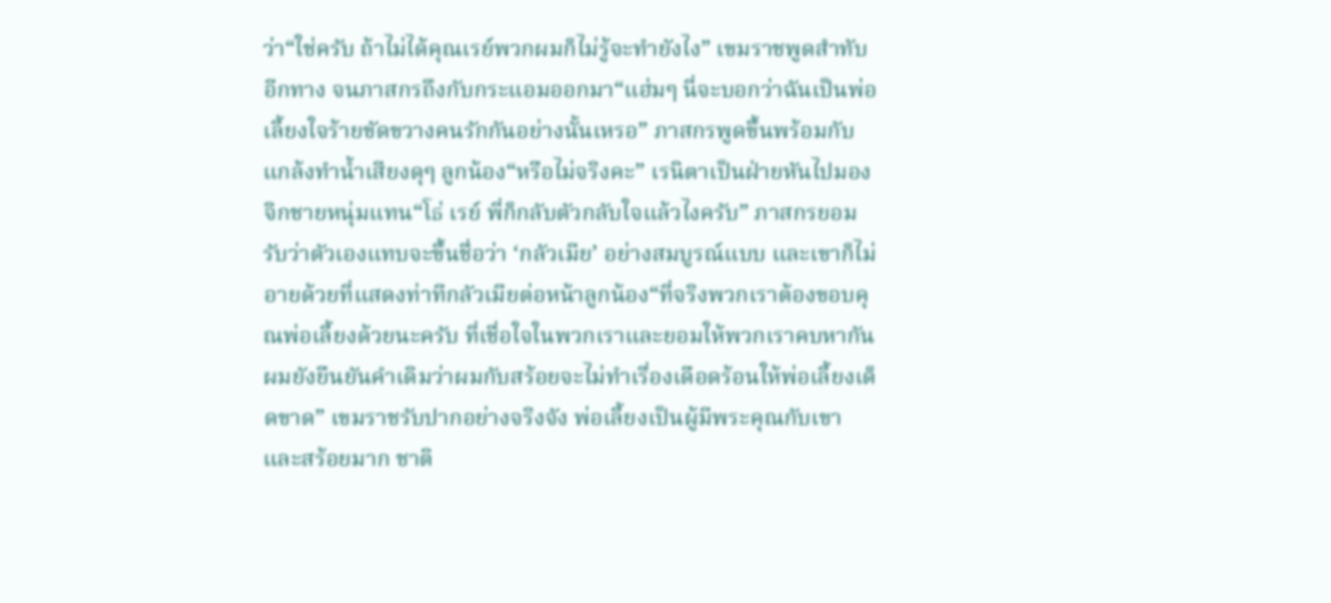ว่า“ใช่ครับ ถ้าไม่ได้คุณเรย์พวกผมก็ไม่รู้จะทำยังไง” เขมราชพูดสำทับอีกทาง จนภาสกรถึงกับกระแอมออกมา“แฮ่มๆ นี่จะบอกว่าฉันเป็นพ่อเลี้ยงใจร้ายขัดขวางคนรักกันอย่างนั้นเหรอ” ภาสกรพูดขึ้นพร้อมกับแกล้งทำน้ำเสียงดุๆ ลูกน้อง“หรือไม่จริงคะ” เรนิตาเป็นฝ่ายหันไปมองจิกชายหนุ่มแทน“โธ่ เรย์ พี่ก็กลับตัวกลับใจแล้วไงครับ” ภาสกรยอมรับว่าตัวเองแทบจะขึ้นชื่อว่า ‘กลัวเมีย’ อย่างสมบูรณ์แบบ และเขาก็ไม่อายด้วยที่แสดงท่าทีกลัวเมียต่อหน้าลูกน้อง“ที่จริงพวกเราต้องขอบคุณพ่อเลี้ยงด้วยนะครับ ที่เชื่อใจในพวกเราและยอมให้พวกเราคบหากัน ผมยังยืนยันคำเดิมว่าผมกับสร้อยจะไม่ทำเรื่องเดือดร้อนให้พ่อเลี้ยงเด็ดขาด” เขมราชรับปากอย่างจริงจัง พ่อเลี้ยงเป็นผู้มีพระคุณกับเขาและสร้อยมาก ชาติ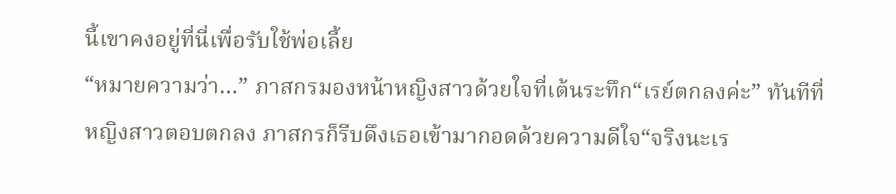นี้เขาคงอยู่ที่นี่เพื่อรับใช้พ่อเลี้ย
“หมายความว่า…” ภาสกรมองหน้าหญิงสาวด้วยใจที่เต้นระทึก“เรย์ตกลงค่ะ” ทันทีที่หญิงสาวตอบตกลง ภาสกรก็รีบดึงเธอเข้ามากอดด้วยความดีใจ“จริงนะเร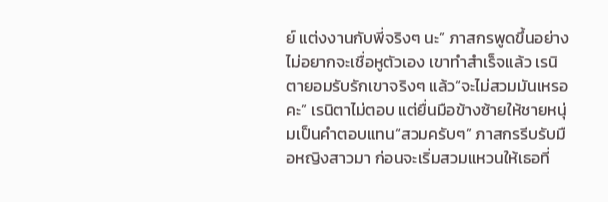ย์ แต่งงานกับพี่จริงๆ นะ” ภาสกรพูดขึ้นอย่างไม่อยากจะเชื่อหูตัวเอง เขาทำสำเร็จแล้ว เรนิตายอมรับรักเขาจริงๆ แล้ว“จะไม่สวมมันเหรอคะ” เรนิตาไม่ตอบ แต่ยื่นมือข้างซ้ายให้ชายหนุ่มเป็นคำตอบแทน“สวมครับๆ” ภาสกรรีบรับมือหญิงสาวมา ก่อนจะเริ่มสวมแหวนให้เธอที่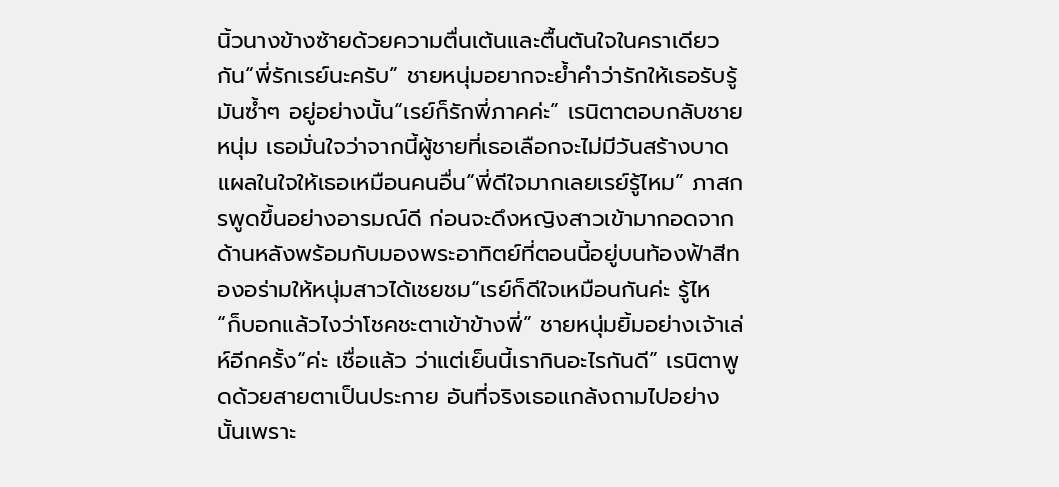นิ้วนางข้างซ้ายด้วยความตื่นเต้นและตื้นตันใจในคราเดียวกัน“พี่รักเรย์นะครับ” ชายหนุ่มอยากจะย้ำคำว่ารักให้เธอรับรู้มันซ้ำๆ อยู่อย่างนั้น“เรย์ก็รักพี่ภาคค่ะ” เรนิตาตอบกลับชายหนุ่ม เธอมั่นใจว่าจากนี้ผู้ชายที่เธอเลือกจะไม่มีวันสร้างบาดแผลในใจให้เธอเหมือนคนอื่น“พี่ดีใจมากเลยเรย์รู้ไหม” ภาสกรพูดขึ้นอย่างอารมณ์ดี ก่อนจะดึงหญิงสาวเข้ามากอดจากด้านหลังพร้อมกับมองพระอาทิตย์ที่ตอนนี้อยู่บนท้องฟ้าสีทองอร่ามให้หนุ่มสาวได้เชยชม“เรย์ก็ดีใจเหมือนกันค่ะ รู้ไห
“ก็บอกแล้วไงว่าโชคชะตาเข้าข้างพี่” ชายหนุ่มยิ้มอย่างเจ้าเล่ห์อีกครั้ง“ค่ะ เชื่อแล้ว ว่าแต่เย็นนี้เรากินอะไรกันดี” เรนิตาพูดด้วยสายตาเป็นประกาย อันที่จริงเธอแกล้งถามไปอย่างนั้นเพราะ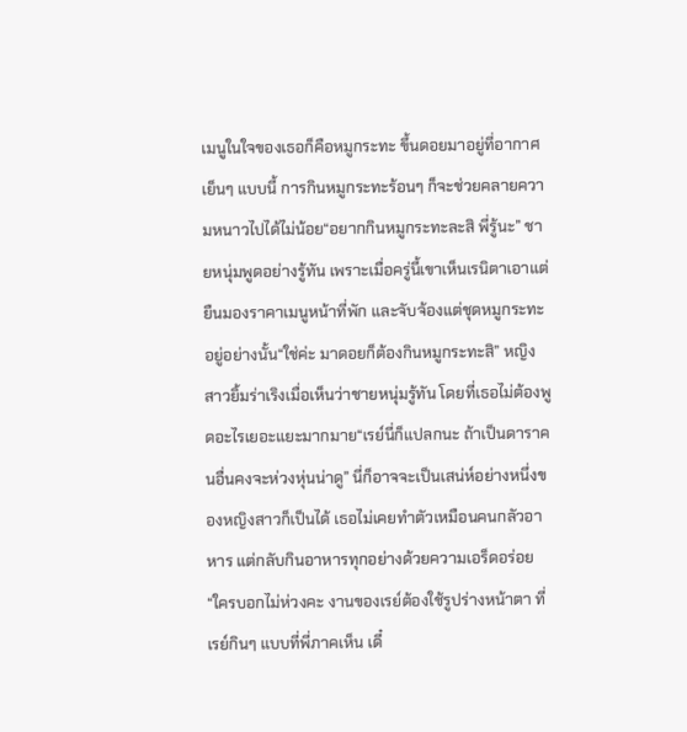เมนูในใจของเธอก็คือหมูกระทะ ขึ้นดอยมาอยู่ที่อากาศเย็นๆ แบบนี้ การกินหมูกระทะร้อนๆ ก็จะช่วยคลายความหนาวไปได้ไม่น้อย“อยากกินหมูกระทะละสิ พี่รู้นะ” ชายหนุ่มพูดอย่างรู้ทัน เพราะเมื่อครู่นี้เขาเห็นเรนิตาเอาแต่ยืนมองราคาเมนูหน้าที่พัก และจับจ้องแต่ชุดหมูกระทะอยู่อย่างนั้น“ใช่ค่ะ มาดอยก็ต้องกินหมูกระทะสิ” หญิงสาวยิ้มร่าเริงเมื่อเห็นว่าชายหนุ่มรู้ทัน โดยที่เธอไม่ต้องพูดอะไรเยอะแยะมากมาย“เรย์นี่ก็แปลกนะ ถ้าเป็นดาราคนอื่นคงจะห่วงหุ่นน่าดู” นี่ก็อาจจะเป็นเสน่ห์อย่างหนึ่งของหญิงสาวก็เป็นได้ เธอไม่เคยทำตัวเหมือนคนกลัวอาหาร แต่กลับกินอาหารทุกอย่างด้วยความเอร็ดอร่อย“ใครบอกไม่ห่วงคะ งานของเรย์ต้องใช้รูปร่างหน้าตา ที่เรย์กินๆ แบบที่พี่ภาคเห็น เดี๋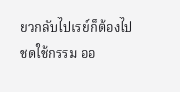ยวกลับไปเรย์ก็ต้องไปชดใช้กรรม ออ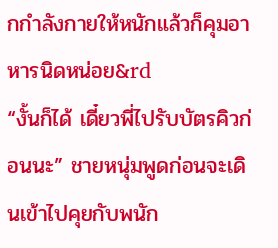กกำลังกายให้หนักแล้วก็คุมอาหารนิดหน่อย&rd
“งั้นก็ได้ เดี๋ยวพี่ไปรับบัตรคิวก่อนนะ” ชายหนุ่มพูดก่อนจะเดินเข้าไปคุยกับพนัก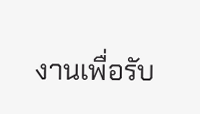งานเพื่อรับ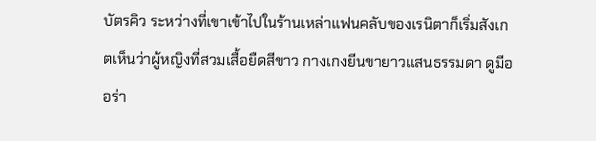บัตรคิว ระหว่างที่เขาเข้าไปในร้านเหล่าแฟนคลับของเรนิตาก็เริ่มสังเกตเห็นว่าผู้หญิงที่สวมเสื้อยืดสีขาว กางเกงยีนขายาวแสนธรรมดา ดูมีออร่า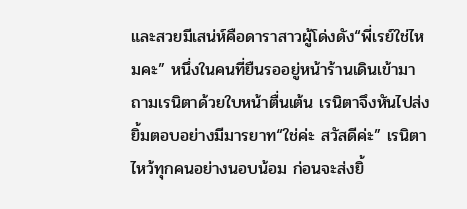และสวยมีเสน่ห์คือดาราสาวผู้โด่งดัง“พี่เรย์ใช่ไหมคะ” หนึ่งในคนที่ยืนรออยู่หน้าร้านเดินเข้ามาถามเรนิตาด้วยใบหน้าตื่นเต้น เรนิตาจึงหันไปส่งยิ้มตอบอย่างมีมารยาท“ใช่ค่ะ สวัสดีค่ะ” เรนิตาไหว้ทุกคนอย่างนอบน้อม ก่อนจะส่งยิ้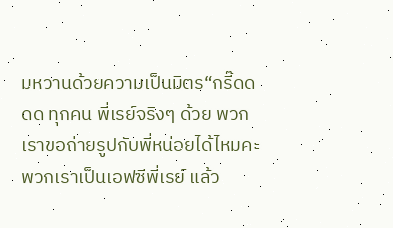มหวานด้วยความเป็นมิตร“กรี๊ดดดด ทุกคน พี่เรย์จริงๆ ด้วย พวกเราขอถ่ายรูปกับพี่หน่อยได้ไหมคะ พวกเราเป็นเอฟซีพี่เรย์ แล้ว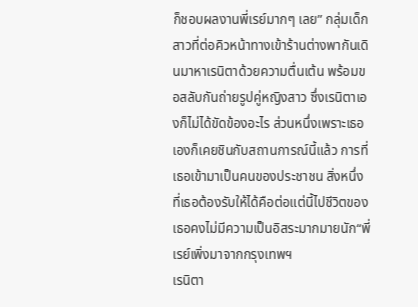ก็ชอบผลงานพี่เรย์มากๆ เลย” กลุ่มเด็กสาวที่ต่อคิวหน้าทางเข้าร้านต่างพากันเดินมาหาเรนิตาด้วยความตื่นเต้น พร้อมขอสลับกันถ่ายรูปคู่หญิงสาว ซึ่งเรนิตาเองก็ไม่ได้ขัดข้องอะไร ส่วนหนึ่งเพราะเธอเองก็เคยชินกับสถานการณ์นี้แล้ว การที่เธอเข้ามาเป็นคนของประชาชน สิ่งหนึ่งที่เธอต้องรับให้ได้คือต่อแต่นี้ไปชีวิตของเธอคงไม่มีความเป็นอิสระมากมายนัก“พี่เรย์เพิ่งมาจากกรุงเทพฯ
เรนิตา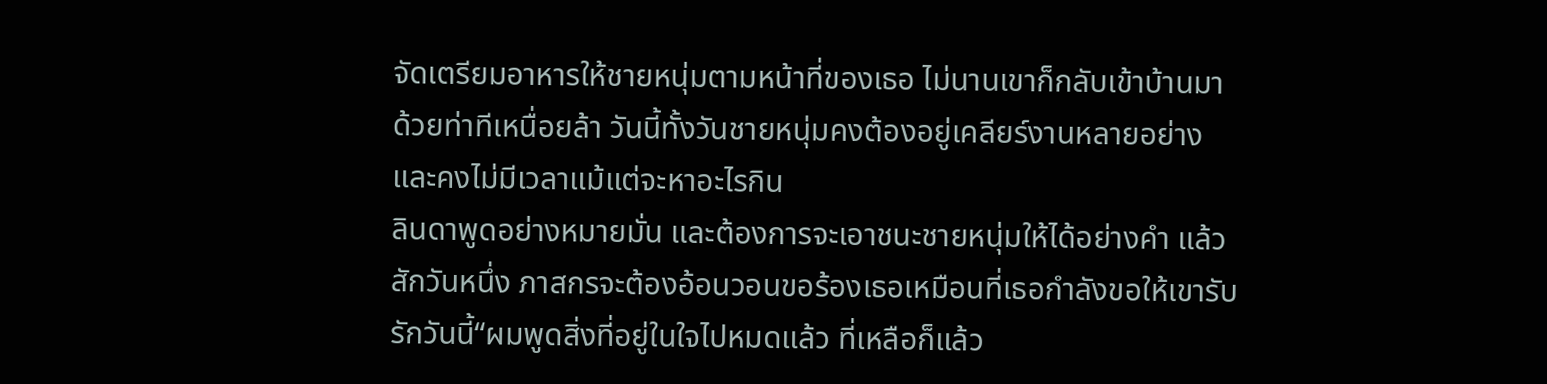จัดเตรียมอาหารให้ชายหนุ่มตามหน้าที่ของเธอ ไม่นานเขาก็กลับเข้าบ้านมาด้วยท่าทีเหนื่อยล้า วันนี้ทั้งวันชายหนุ่มคงต้องอยู่เคลียร์งานหลายอย่างและคงไม่มีเวลาแม้แต่จะหาอะไรกิน
ลินดาพูดอย่างหมายมั่น และต้องการจะเอาชนะชายหนุ่มให้ได้อย่างคำ แล้วสักวันหนึ่ง ภาสกรจะต้องอ้อนวอนขอร้องเธอเหมือนที่เธอกำลังขอให้เขารับรักวันนี้“ผมพูดสิ่งที่อยู่ในใจไปหมดแล้ว ที่เหลือก็แล้ว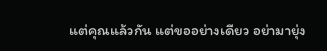แต่คุณแล้วกัน แต่ขออย่างเดียว อย่ามายุ่ง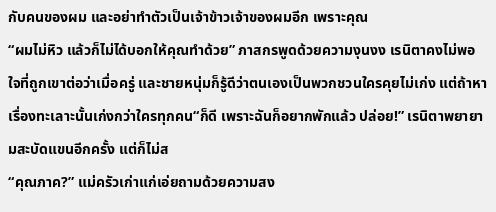กับคนของผม และอย่าทำตัวเป็นเจ้าข้าวเจ้าของผมอีก เพราะคุณ
“ผมไม่หิว แล้วก็ไม่ได้บอกให้คุณทำด้วย” ภาสกรพูดด้วยความงุนงง เรนิตาคงไม่พอใจที่ถูกเขาต่อว่าเมื่อครู่ และชายหนุ่มก็รู้ดีว่าตนเองเป็นพวกชวนใครคุยไม่เก่ง แต่ถ้าหาเรื่องทะเลาะนั้นเก่งกว่าใครทุกคน“ก็ดี เพราะฉันก็อยากพักแล้ว ปล่อย!” เรนิตาพยายามสะบัดแขนอีกครั้ง แต่ก็ไม่ส
“คุณภาค?” แม่ครัวเก่าแก่เอ่ยถามด้วยความสง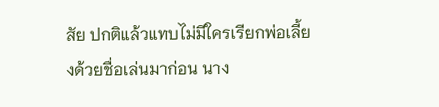สัย ปกติแล้วแทบไม่มีใครเรียกพ่อเลี้ยงด้วยชื่อเล่นมาก่อน นาง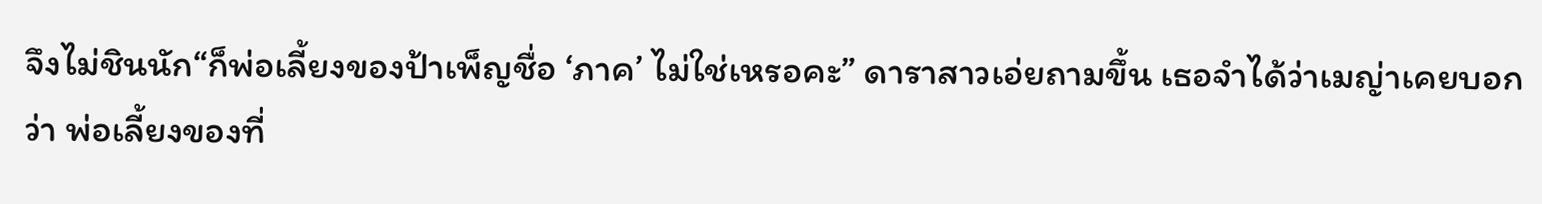จึงไม่ชินนัก“ก็พ่อเลี้ยงของป้าเพ็ญชื่อ ‘ภาค’ ไม่ใช่เหรอคะ” ดาราสาวเอ่ยถามขึ้น เธอจำได้ว่าเมญ่าเคยบอกว่า พ่อเลี้ยงของที่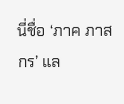นี่ชื่อ ‘ภาค ภาสกร’ แล